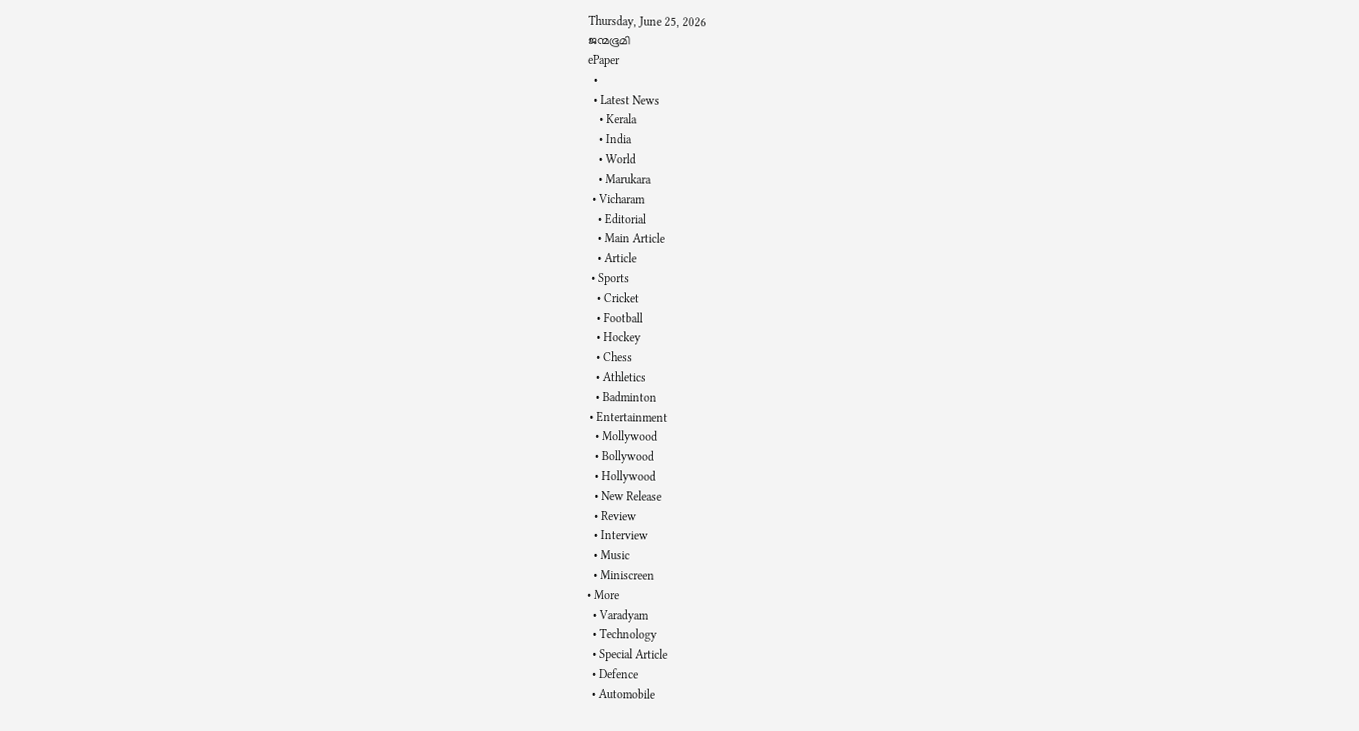Thursday, June 25, 2026
ജന്മഭൂമി
ePaper
  •
  • Latest News
    • Kerala
    • India
    • World
    • Marukara
  • Vicharam
    • Editorial
    • Main Article
    • Article
  • Sports
    • Cricket
    • Football
    • Hockey
    • Chess
    • Athletics
    • Badminton
  • Entertainment
    • Mollywood
    • Bollywood
    • Hollywood
    • New Release
    • Review
    • Interview
    • Music
    • Miniscreen
  • More
    • Varadyam
    • Technology
    • Special Article
    • Defence
    • Automobile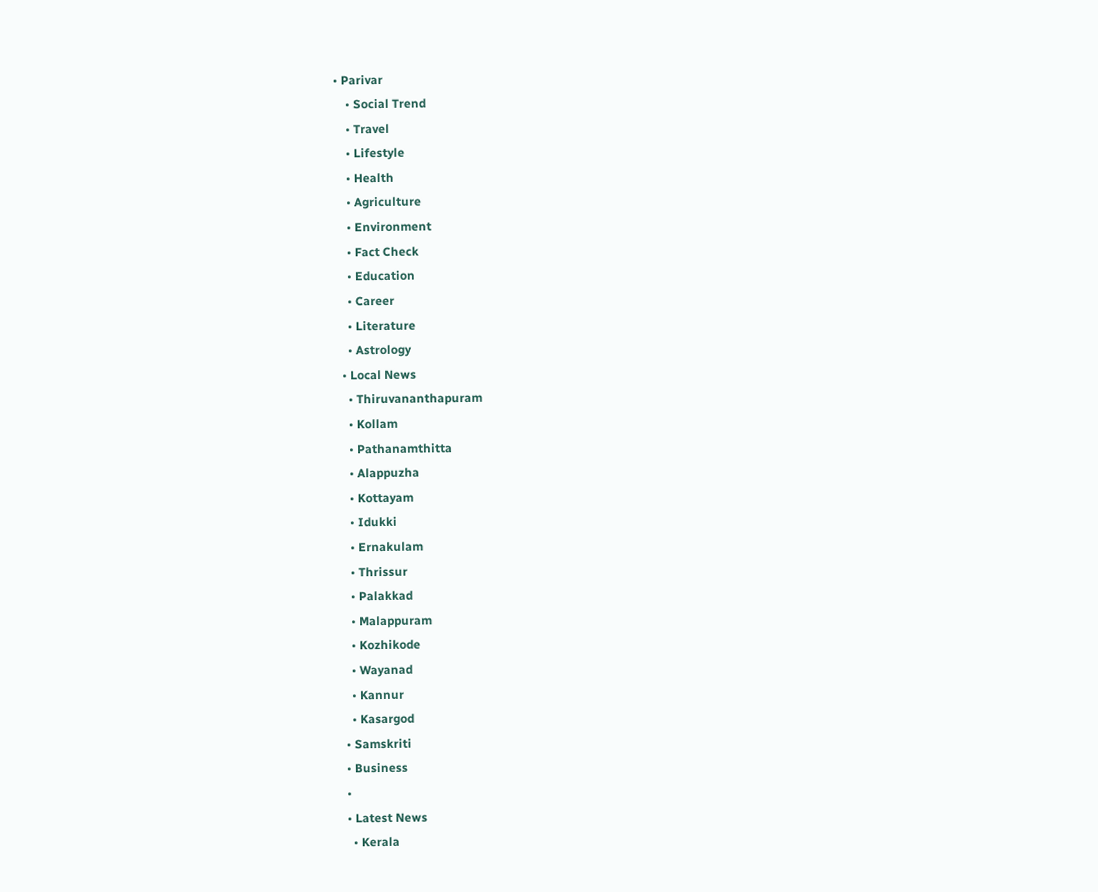• Parivar
    • Social Trend
    • Travel
    • Lifestyle
    • Health
    • Agriculture
    • Environment
    • Fact Check
    • Education
    • Career
    • Literature
    • Astrology
  • Local News
    • Thiruvananthapuram
    • Kollam
    • Pathanamthitta
    • Alappuzha
    • Kottayam
    • Idukki
    • Ernakulam
    • Thrissur
    • Palakkad
    • Malappuram
    • Kozhikode
    • Wayanad
    • Kannur
    • Kasargod
  • Samskriti
  • Business
  •
  • Latest News
    • Kerala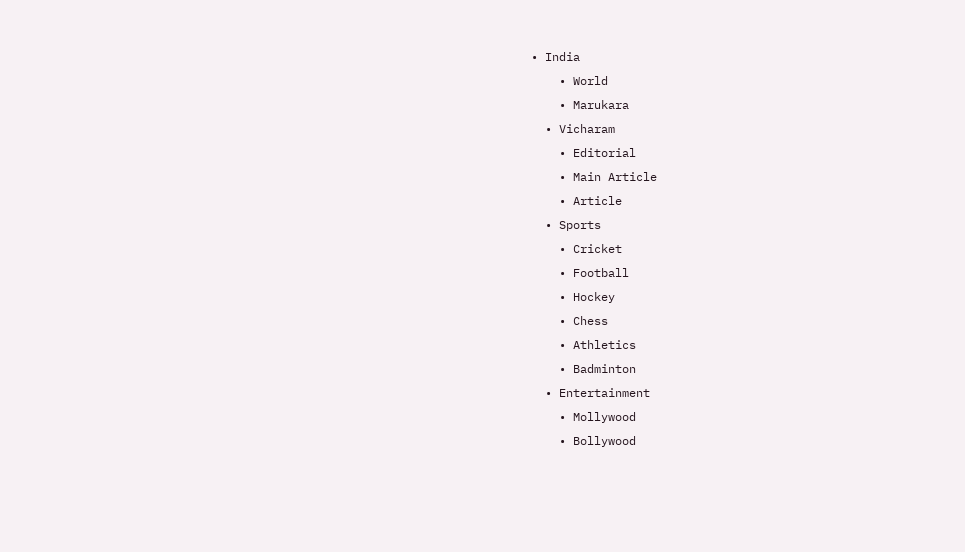• India
    • World
    • Marukara
  • Vicharam
    • Editorial
    • Main Article
    • Article
  • Sports
    • Cricket
    • Football
    • Hockey
    • Chess
    • Athletics
    • Badminton
  • Entertainment
    • Mollywood
    • Bollywood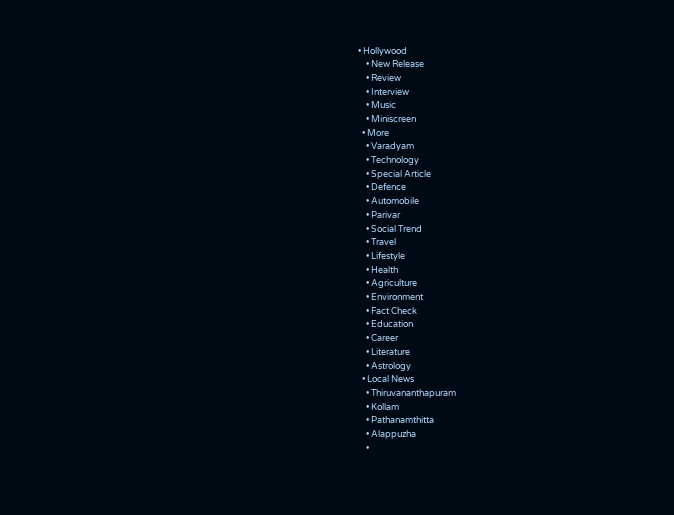• Hollywood
    • New Release
    • Review
    • Interview
    • Music
    • Miniscreen
  • More
    • Varadyam
    • Technology
    • Special Article
    • Defence
    • Automobile
    • Parivar
    • Social Trend
    • Travel
    • Lifestyle
    • Health
    • Agriculture
    • Environment
    • Fact Check
    • Education
    • Career
    • Literature
    • Astrology
  • Local News
    • Thiruvananthapuram
    • Kollam
    • Pathanamthitta
    • Alappuzha
    •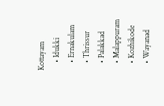Kottayam
    • Idukki
    • Ernakulam
    • Thrissur
    • Palakkad
    • Malappuram
    • Kozhikode
    • Wayanad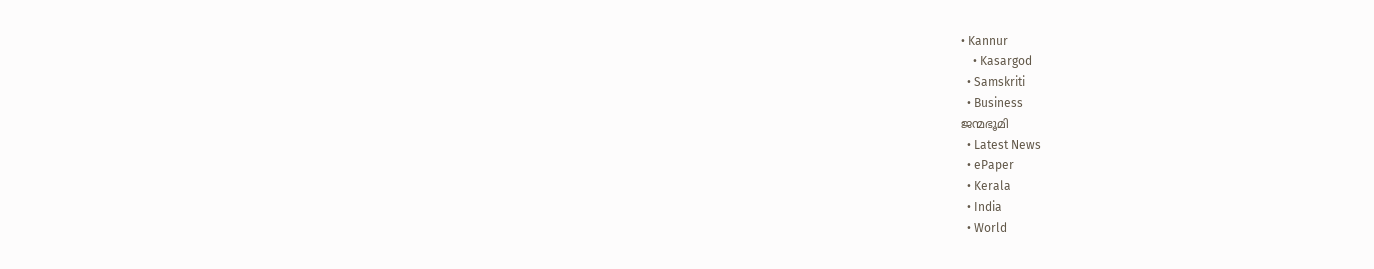• Kannur
    • Kasargod
  • Samskriti
  • Business
ജന്മഭൂമി
  • Latest News
  • ePaper
  • Kerala
  • India
  • World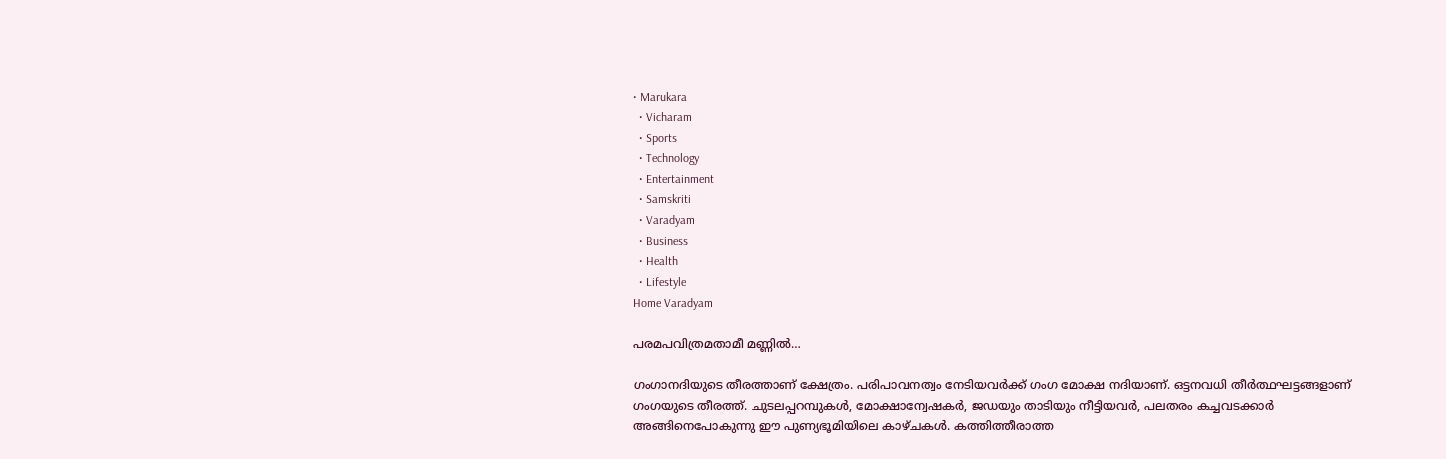• Marukara
  • Vicharam
  • Sports
  • Technology
  • Entertainment
  • Samskriti
  • Varadyam
  • Business
  • Health
  • Lifestyle
Home Varadyam

പരമപവിത്രമതാമീ മണ്ണില്‍…

ഗംഗാനദിയുടെ തീരത്താണ് ക്ഷേത്രം. പരിപാവനത്വം നേടിയവര്‍ക്ക് ഗംഗ മോക്ഷ നദിയാണ്. ഒട്ടനവധി തീര്‍ത്ഥഘട്ടങ്ങളാണ് ഗംഗയുടെ തീരത്ത്. ചുടലപ്പറമ്പുകള്‍, മോക്ഷാന്വേഷകര്‍, ജഡയും താടിയും നീട്ടിയവര്‍, പലതരം കച്ചവടക്കാര്‍ അങ്ങിനെപോകുന്നു ഈ പുണ്യഭൂമിയിലെ കാഴ്ചകള്‍. കത്തിത്തീരാത്ത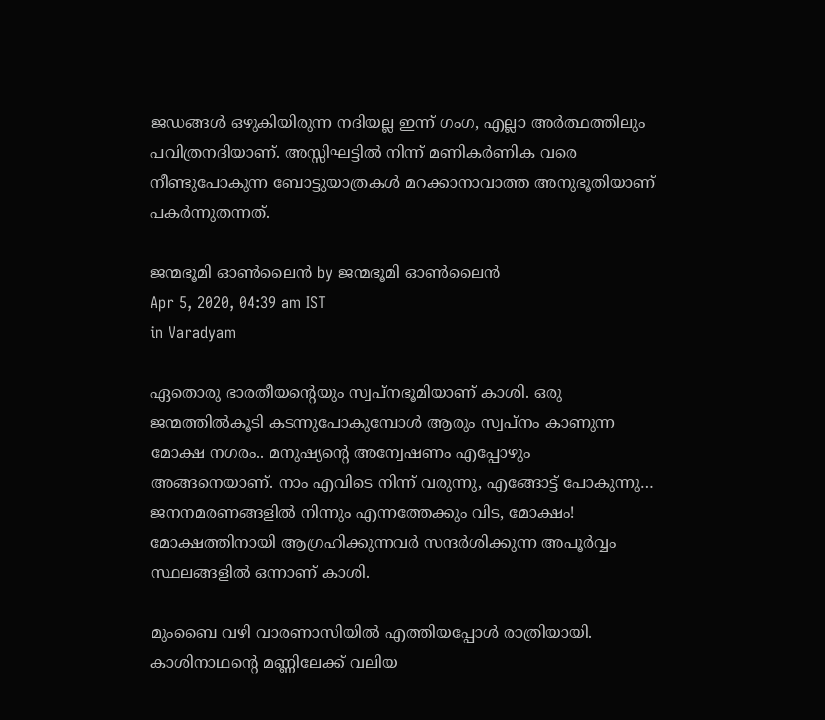ജഡങ്ങള്‍ ഒഴുകിയിരുന്ന നദിയല്ല ഇന്ന് ഗംഗ, എല്ലാ അര്‍ത്ഥത്തിലും പവിത്രനദിയാണ്. അസ്സിഘട്ടില്‍ നിന്ന് മണികര്‍ണിക വരെ നീണ്ടുപോകുന്ന ബോട്ടുയാത്രകള്‍ മറക്കാനാവാത്ത അനുഭൂതിയാണ് പകര്‍ന്നുതന്നത്.

ജന്മഭൂമി ഓണ്‍ലൈന്‍ by ജന്മഭൂമി ഓണ്‍ലൈന്‍
Apr 5, 2020, 04:39 am IST
in Varadyam

ഏതൊരു ഭാരതീയന്റെയും സ്വപ്‌നഭൂമിയാണ് കാശി. ഒരു ജന്മത്തില്‍കൂടി കടന്നുപോകുമ്പോള്‍ ആരും സ്വപ്‌നം കാണുന്ന മോക്ഷ നഗരം.. മനുഷ്യന്റെ അന്വേഷണം എപ്പോഴും അങ്ങനെയാണ്. നാം എവിടെ നിന്ന് വരുന്നു, എങ്ങോട്ട് പോകുന്നു… ജനനമരണങ്ങളില്‍ നിന്നും എന്നത്തേക്കും വിട, മോക്ഷം! മോക്ഷത്തിനായി ആഗ്രഹിക്കുന്നവര്‍ സന്ദര്‍ശിക്കുന്ന അപൂര്‍വ്വം സ്ഥലങ്ങളില്‍ ഒന്നാണ് കാശി.

മുംബൈ വഴി വാരണാസിയില്‍ എത്തിയപ്പോള്‍ രാത്രിയായി. കാശിനാഥന്റെ മണ്ണിലേക്ക് വലിയ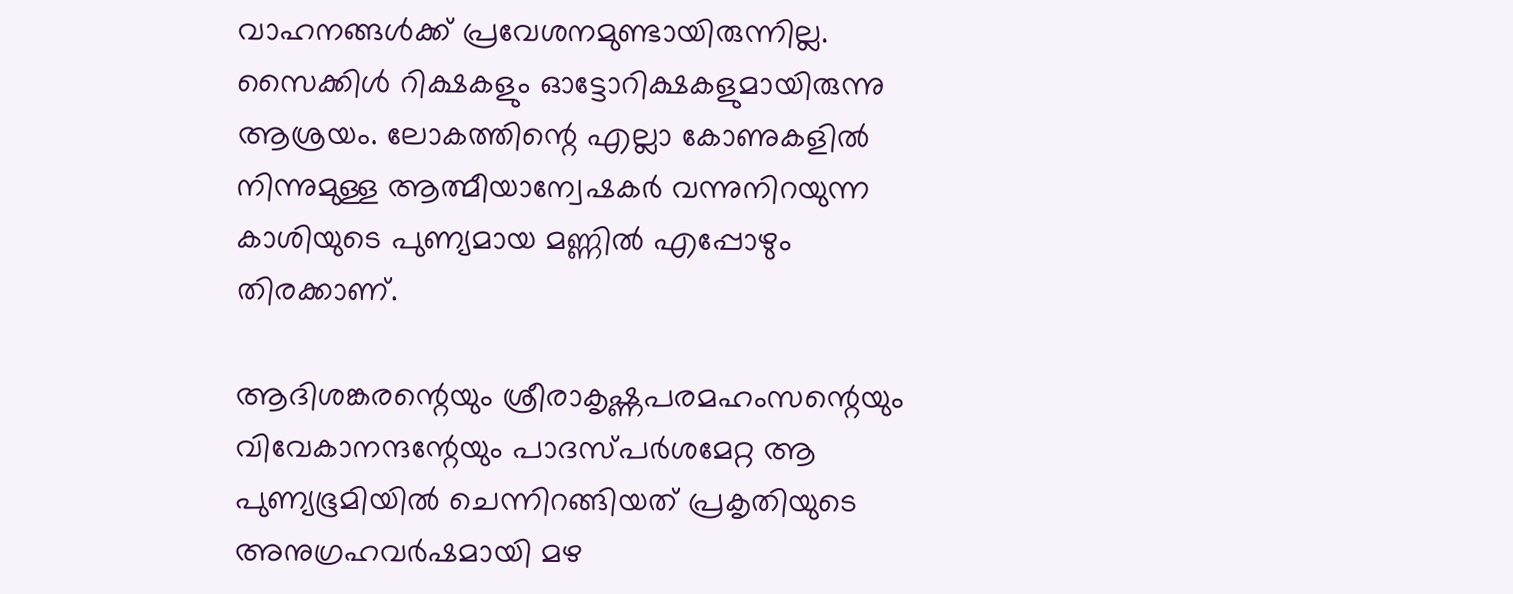വാഹനങ്ങള്‍ക്ക് പ്രവേശനമുണ്ടായിരുന്നില്ല. സൈക്കിള്‍ റിക്ഷകളും ഓട്ടോറിക്ഷകളുമായിരുന്നു ആശ്രയം. ലോകത്തിന്റെ എല്ലാ കോണുകളില്‍ നിന്നുമുള്ള ആത്മീയാന്വേഷകര്‍ വന്നുനിറയുന്ന കാശിയുടെ പുണ്യമായ മണ്ണില്‍ എപ്പോഴും തിരക്കാണ്.

ആദിശങ്കരന്റെയും ശ്രീരാകൃഷ്ണപരമഹംസന്റെയും വിവേകാനന്ദന്റേയും പാദസ്പര്‍ശമേറ്റ ആ പുണ്യഭൂമിയില്‍ ചെന്നിറങ്ങിയത് പ്രകൃതിയുടെ അനുഗ്രഹവര്‍ഷമായി മഴ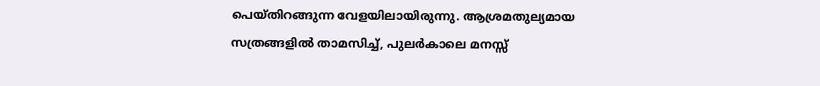പെയ്തിറങ്ങുന്ന വേളയിലായിരുന്നു. ആശ്രമതുല്യമായ സത്രങ്ങളില്‍ താമസിച്ച്, പുലര്‍കാലെ മനസ്സ്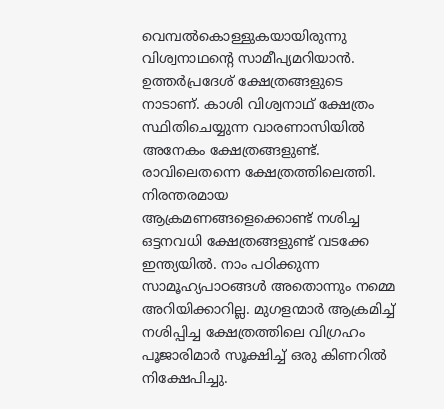വെമ്പല്‍കൊള്ളുകയായിരുന്നു വിശ്വനാഥന്റെ സാമീപ്യമറിയാന്‍. ഉത്തര്‍പ്രദേശ് ക്ഷേത്രങ്ങളുടെ നാടാണ്. കാശി വിശ്വനാഥ് ക്ഷേത്രം സ്ഥിതിചെയ്യുന്ന വാരണാസിയില്‍ അനേകം ക്ഷേത്രങ്ങളുണ്ട്. രാവിലെതന്നെ ക്ഷേത്രത്തിലെത്തി. നിരന്തരമായ ആക്രമണങ്ങളെക്കൊണ്ട് നശിച്ച ഒട്ടനവധി ക്ഷേത്രങ്ങളുണ്ട് വടക്കേ ഇന്ത്യയില്‍. നാം പഠിക്കുന്ന സാമൂഹ്യപാഠങ്ങള്‍ അതൊന്നും നമ്മെ അറിയിക്കാറില്ല. മുഗളന്മാര്‍ ആക്രമിച്ച് നശിപ്പിച്ച ക്ഷേത്രത്തിലെ വിഗ്രഹം പൂജാരിമാര്‍ സൂക്ഷിച്ച് ഒരു കിണറില്‍ നിക്ഷേപിച്ചു.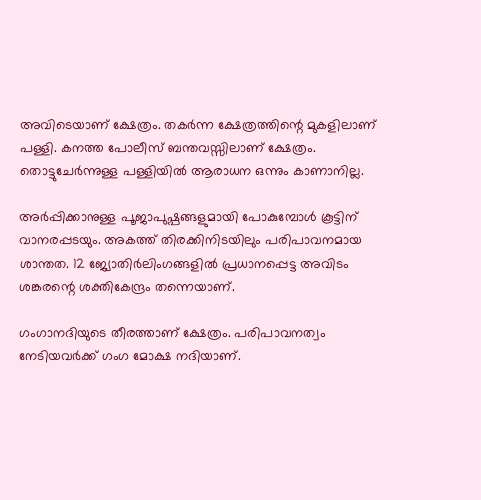അവിടെയാണ് ക്ഷേത്രം. തകര്‍ന്ന ക്ഷേത്രത്തിന്റെ മുകളിലാണ് പള്ളി. കനത്ത പോലീസ് ബന്തവസ്സിലാണ് ക്ഷേത്രം. തൊട്ടുചേര്‍ന്നുള്ള പള്ളിയില്‍ ആരാധന ഒന്നും കാണാനില്ല.

അര്‍പ്പിക്കാനുള്ള പൂജാപുഷ്പങ്ങളുമായി പോകുമ്പോള്‍ കൂട്ടിന് വാനരപ്പടയും. അകത്ത് തിരക്കിനിടയിലും പരിപാവനമായ ശാന്തത. 12 ജ്യോതിര്‍ലിംഗങ്ങളില്‍ പ്രധാനപ്പെട്ട അവിടം ശങ്കരന്റെ ശക്തികേന്ദ്രം തന്നെയാണ്.

ഗംഗാനദിയുടെ തീരത്താണ് ക്ഷേത്രം. പരിപാവനത്വം നേടിയവര്‍ക്ക് ഗംഗ മോക്ഷ നദിയാണ്.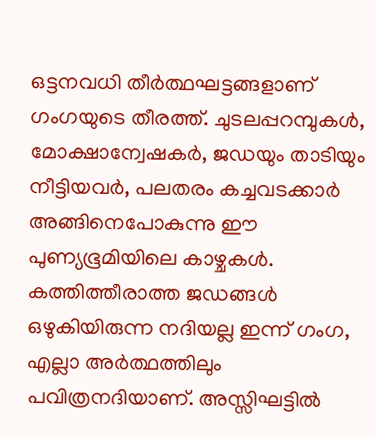ഒട്ടനവധി തീര്‍ത്ഥഘട്ടങ്ങളാണ് ഗംഗയുടെ തീരത്ത്. ചുടലപ്പറമ്പുകള്‍, മോക്ഷാന്വേഷകര്‍, ജഡയും താടിയും നീട്ടിയവര്‍, പലതരം കച്ചവടക്കാര്‍ അങ്ങിനെപോകുന്നു ഈ പുണ്യഭൂമിയിലെ കാഴ്ചകള്‍. കത്തിത്തീരാത്ത ജഡങ്ങള്‍ ഒഴുകിയിരുന്ന നദിയല്ല ഇന്ന് ഗംഗ, എല്ലാ അര്‍ത്ഥത്തിലും പവിത്രനദിയാണ്. അസ്സിഘട്ടില്‍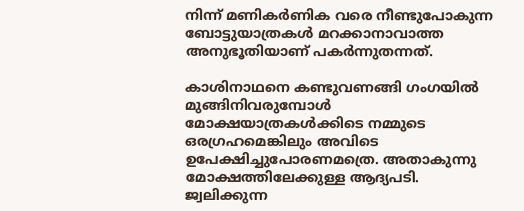നിന്ന് മണികര്‍ണിക വരെ നീണ്ടുപോകുന്ന ബോട്ടുയാത്രകള്‍ മറക്കാനാവാത്ത അനുഭൂതിയാണ് പകര്‍ന്നുതന്നത്.

കാശിനാഥനെ കണ്ടുവണങ്ങി ഗംഗയില്‍ മുങ്ങിനിവരുമ്പോള്‍ മോക്ഷയാത്രകള്‍ക്കിടെ നമ്മുടെ ഒരഗ്രഹമെങ്കിലും അവിടെ ഉപേക്ഷിച്ചുപോരണമത്രെ. അതാകുന്നു മോക്ഷത്തിലേക്കുള്ള ആദ്യപടി. ജ്വലിക്കുന്ന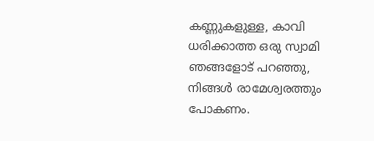കണ്ണുകളുള്ള, കാവി ധരിക്കാത്ത ഒരു സ്വാമി  ഞങ്ങളോട് പറഞ്ഞു, നിങ്ങള്‍ രാമേശ്വരത്തും പോകണം.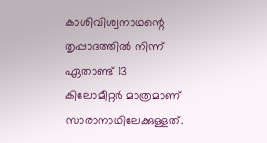കാശിവിശ്വനാഥന്റെ തൃപ്പാദത്തില്‍ നിന്ന് ഏതാണ്ട് 13 കിലോമീറ്റര്‍ മാത്രമാണ് സാരാനാഥിലേക്കുള്ളത്.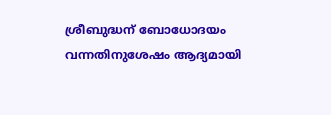ശ്രീബുദ്ധന് ബോധോദയം വന്നതിനുശേഷം ആദ്യമായി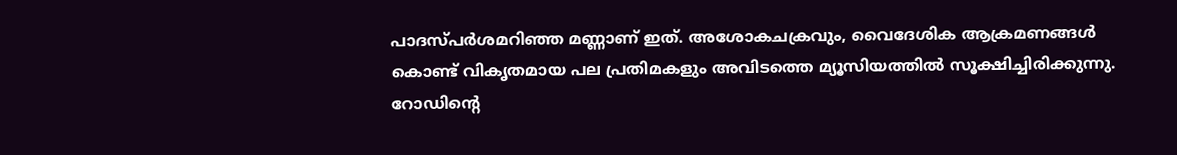പാദസ്പര്‍ശമറിഞ്ഞ മണ്ണാണ് ഇത്. അശോകചക്രവും, വൈദേശിക ആക്രമണങ്ങള്‍ കൊണ്ട് വികൃതമായ പല പ്രതിമകളും അവിടത്തെ മ്യൂസിയത്തില്‍ സൂക്ഷിച്ചിരിക്കുന്നു. റോഡിന്റെ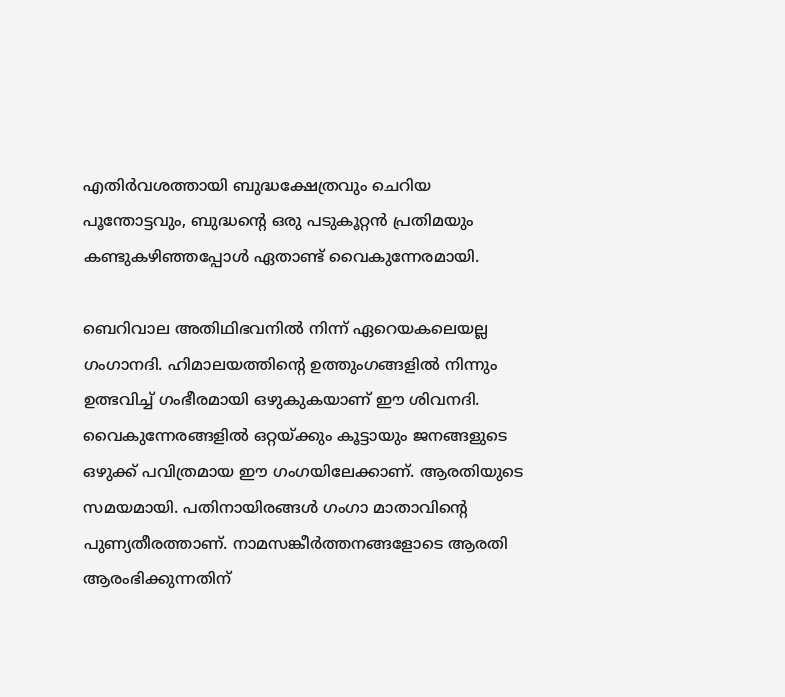എതിര്‍വശത്തായി ബുദ്ധക്ഷേത്രവും ചെറിയ പൂന്തോട്ടവും, ബുദ്ധന്റെ ഒരു പടുകൂറ്റന്‍ പ്രതിമയും കണ്ടുകഴിഞ്ഞപ്പോള്‍ ഏതാണ്ട് വൈകുന്നേരമായി.

ബെറിവാല അതിഥിഭവനില്‍ നിന്ന് ഏറെയകലെയല്ല ഗംഗാനദി. ഹിമാലയത്തിന്റെ ഉത്തുംഗങ്ങളില്‍ നിന്നും ഉത്ഭവിച്ച് ഗംഭീരമായി ഒഴുകുകയാണ് ഈ ശിവനദി. വൈകുന്നേരങ്ങളില്‍ ഒറ്റയ്‌ക്കും കൂട്ടായും ജനങ്ങളുടെ ഒഴുക്ക് പവിത്രമായ ഈ ഗംഗയിലേക്കാണ്. ആരതിയുടെ സമയമായി. പതിനായിരങ്ങള്‍ ഗംഗാ മാതാവിന്റെ പുണ്യതീരത്താണ്. നാമസങ്കീര്‍ത്തനങ്ങളോടെ ആരതി ആരംഭിക്കുന്നതിന്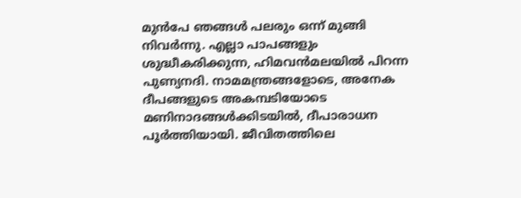മുന്‍പേ ഞങ്ങള്‍ പലരും ഒന്ന് മുങ്ങി നിവര്‍ന്നു. എല്ലാ പാപങ്ങളും ശുദ്ധീകരിക്കുന്ന, ഹിമവന്‍മലയില്‍ പിറന്ന പുണ്യനദി. നാമമന്ത്രങ്ങളോടെ, അനേക ദീപങ്ങളുടെ അകമ്പടിയോടെ മണിനാദങ്ങള്‍ക്കിടയില്‍, ദീപാരാധന പൂര്‍ത്തിയായി. ജീവിതത്തിലെ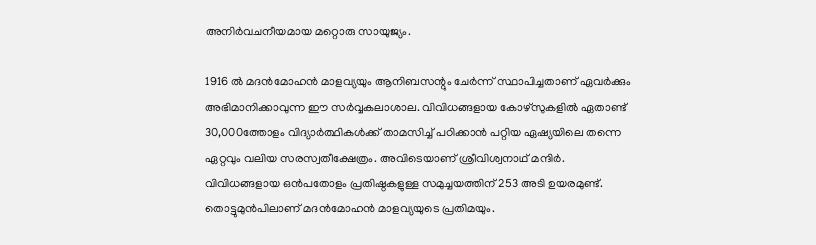അനിര്‍വചനീയമായ മറ്റൊരു സായുജ്യം.

1916 ല്‍ മദന്‍മോഹന്‍ മാളവ്യയും ആനിബസന്റും ചേര്‍ന്ന് സ്ഥാപിച്ചതാണ് ഏവര്‍ക്കും അഭിമാനിക്കാവുന്ന ഈ സര്‍വ്വകലാശാല. വിവിധങ്ങളായ കോഴ്‌സുകളില്‍ ഏതാണ്ട് 30,000ത്തോളം വിദ്യാര്‍ത്ഥികള്‍ക്ക് താമസിച്ച് പഠിക്കാന്‍ പറ്റിയ ഏഷ്യയിലെ തന്നെ ഏറ്റവും വലിയ സരസ്വതീക്ഷേത്രം. അവിടെയാണ് ശ്രീവിശ്വനാഥ് മന്ദിര്‍. വിവിധങ്ങളായ ഒന്‍പതോളം പ്രതിഷ്ഠകളുള്ള സമുച്ചയത്തിന് 253 അടി ഉയരമുണ്ട്. തൊട്ടുമുന്‍പിലാണ് മദന്‍മോഹന്‍ മാളവ്യയുടെ പ്രതിമയും.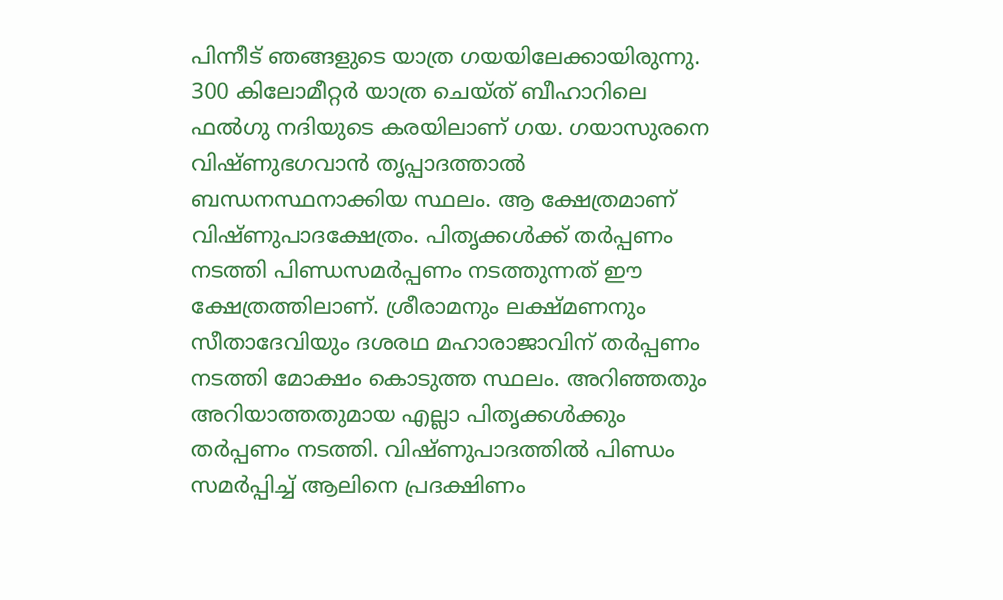പിന്നീട് ഞങ്ങളുടെ യാത്ര ഗയയിലേക്കായിരുന്നു. 300 കിലോമീറ്റര്‍ യാത്ര ചെയ്ത് ബീഹാറിലെ ഫല്‍ഗു നദിയുടെ കരയിലാണ് ഗയ. ഗയാസുരനെ വിഷ്ണുഭഗവാന്‍ തൃപ്പാദത്താല്‍ ബന്ധനസ്ഥനാക്കിയ സ്ഥലം. ആ ക്ഷേത്രമാണ് വിഷ്ണുപാദക്ഷേത്രം. പിതൃക്കള്‍ക്ക് തര്‍പ്പണം നടത്തി പിണ്ഡസമര്‍പ്പണം നടത്തുന്നത് ഈ ക്ഷേത്രത്തിലാണ്. ശ്രീരാമനും ലക്ഷ്മണനും സീതാദേവിയും ദശരഥ മഹാരാജാവിന് തര്‍പ്പണം നടത്തി മോക്ഷം കൊടുത്ത സ്ഥലം. അറിഞ്ഞതും അറിയാത്തതുമായ എല്ലാ പിതൃക്കള്‍ക്കും തര്‍പ്പണം നടത്തി. വിഷ്ണുപാദത്തില്‍ പിണ്ഡം സമര്‍പ്പിച്ച് ആലിനെ പ്രദക്ഷിണം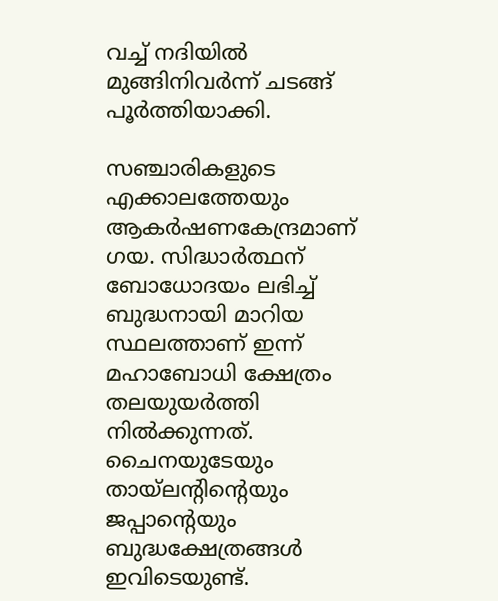വച്ച് നദിയില്‍ മുങ്ങിനിവര്‍ന്ന് ചടങ്ങ് പൂര്‍ത്തിയാക്കി.

സഞ്ചാരികളുടെ എക്കാലത്തേയും ആകര്‍ഷണകേന്ദ്രമാണ് ഗയ. സിദ്ധാര്‍ത്ഥന് ബോധോദയം ലഭിച്ച് ബുദ്ധനായി മാറിയ സ്ഥലത്താണ് ഇന്ന് മഹാബോധി ക്ഷേത്രം തലയുയര്‍ത്തി നില്‍ക്കുന്നത്. ചൈനയുടേയും തായ്‌ലന്റിന്റെയും ജപ്പാന്റെയും ബുദ്ധക്ഷേത്രങ്ങള്‍ ഇവിടെയുണ്ട്.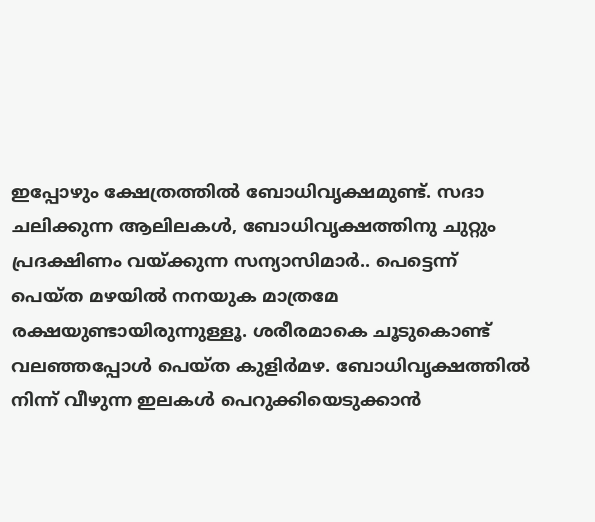ഇപ്പോഴും ക്ഷേത്രത്തില്‍ ബോധിവൃക്ഷമുണ്ട്. സദാ ചലിക്കുന്ന ആലിലകള്‍, ബോധിവൃക്ഷത്തിനു ചുറ്റും പ്രദക്ഷിണം വയ്‌ക്കുന്ന സന്യാസിമാര്‍.. പെട്ടെന്ന് പെയ്ത മഴയില്‍ നനയുക മാത്രമേ രക്ഷയുണ്ടായിരുന്നുള്ളൂ. ശരീരമാകെ ചൂടുകൊണ്ട് വലഞ്ഞപ്പോള്‍ പെയ്ത കുളിര്‍മഴ. ബോധിവൃക്ഷത്തില്‍ നിന്ന് വീഴുന്ന ഇലകള്‍ പെറുക്കിയെടുക്കാന്‍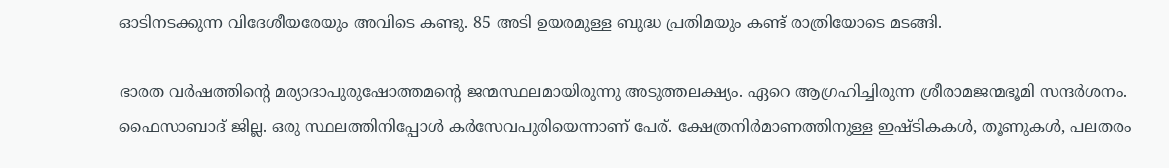ഓടിനടക്കുന്ന വിദേശീയരേയും അവിടെ കണ്ടു. 85 അടി ഉയരമുള്ള ബുദ്ധ പ്രതിമയും കണ്ട് രാത്രിയോടെ മടങ്ങി.

ഭാരത വര്‍ഷത്തിന്റെ മര്യാദാപുരുഷോത്തമന്റെ ജന്മസ്ഥലമായിരുന്നു അടുത്തലക്ഷ്യം. ഏറെ ആഗ്രഹിച്ചിരുന്ന ശ്രീരാമജന്മഭൂമി സന്ദര്‍ശനം. ഫൈസാബാദ് ജില്ല. ഒരു സ്ഥലത്തിനിപ്പോള്‍ കര്‍സേവപുരിയെന്നാണ് പേര്. ക്ഷേത്രനിര്‍മാണത്തിനുള്ള ഇഷ്ടികകള്‍, തൂണുകള്‍, പലതരം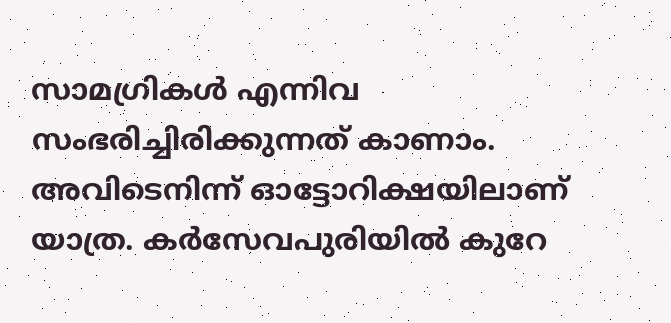സാമഗ്രികള്‍ എന്നിവ സംഭരിച്ചിരിക്കുന്നത് കാണാം. അവിടെനിന്ന് ഓട്ടോറിക്ഷയിലാണ് യാത്ര. കര്‍സേവപുരിയില്‍ കുറേ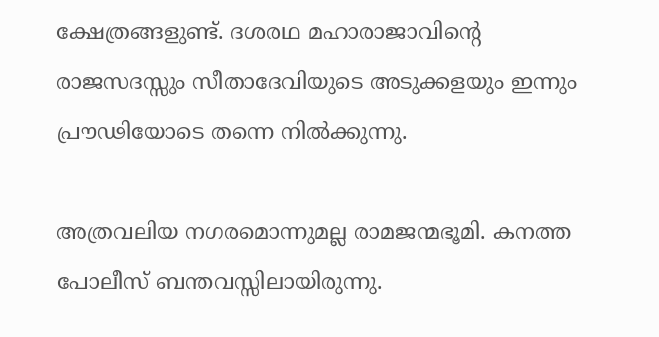ക്ഷേത്രങ്ങളുണ്ട്. ദശരഥ മഹാരാജാവിന്റെ രാജസദസ്സും സീതാദേവിയുടെ അടുക്കളയും ഇന്നും പ്രൗഢിയോടെ തന്നെ നില്‍ക്കുന്നു.

അത്രവലിയ നഗരമൊന്നുമല്ല രാമജന്മഭൂമി. കനത്ത പോലീസ് ബന്തവസ്സിലായിരുന്നു.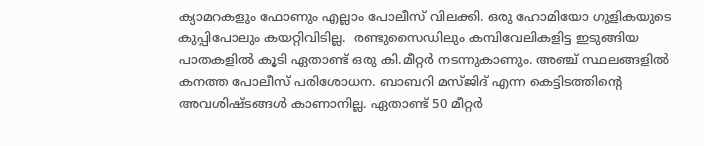ക്യാമറകളും ഫോണും എല്ലാം പോലീസ് വിലക്കി. ഒരു ഹോമിയോ ഗുളികയുടെ കുപ്പിപോലും കയറ്റിവിടില്ല.  രണ്ടുസൈഡിലും കമ്പിവേലികളിട്ട ഇടുങ്ങിയ പാതകളില്‍ കൂടി ഏതാണ്ട് ഒരു കി.മീറ്റര്‍ നടന്നുകാണും. അഞ്ച് സ്ഥലങ്ങളില്‍ കനത്ത പോലീസ് പരിശോധന. ബാബറി മസ്ജിദ് എന്ന കെട്ടിടത്തിന്റെ അവശിഷ്ടങ്ങള്‍ കാണാനില്ല. ഏതാണ്ട് 50 മീറ്റര്‍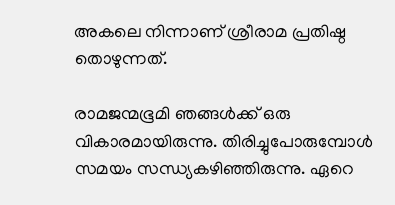അകലെ നിന്നാണ് ശ്രീരാമ പ്രതിഷ്ഠ തൊഴുന്നത്.

രാമജന്മഭൂമി ഞങ്ങള്‍ക്ക് ഒരു വികാരമായിരുന്നു. തിരിച്ചുപോരുമ്പോള്‍ സമയം സന്ധ്യകഴിഞ്ഞിരുന്നു. ഏറെ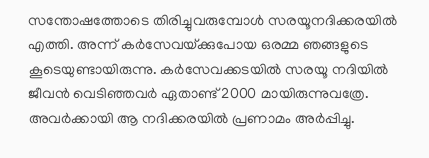സന്തോഷത്തോടെ തിരിച്ചുവരുമ്പോള്‍ സരയൂനദിക്കരയില്‍ എത്തി. അന്ന് കര്‍സേവയ്‌ക്കുപോയ ഒരമ്മ ഞങ്ങളുടെ കൂടെയുണ്ടായിരുന്നു. കര്‍സേവക്കടയില്‍ സരയൂ നദിയില്‍ ജീവന്‍ വെടിഞ്ഞവര്‍ ഏതാണ്ട് 2000 മായിരുന്നുവത്രേ. അവര്‍ക്കായി ആ നദിക്കരയില്‍ പ്രണാമം അര്‍പ്പിച്ചു.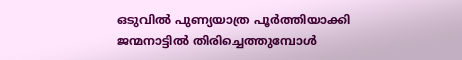ഒടുവില്‍ പുണ്യയാത്ര പൂര്‍ത്തിയാക്കി ജന്മനാട്ടില്‍ തിരിച്ചെത്തുമ്പോള്‍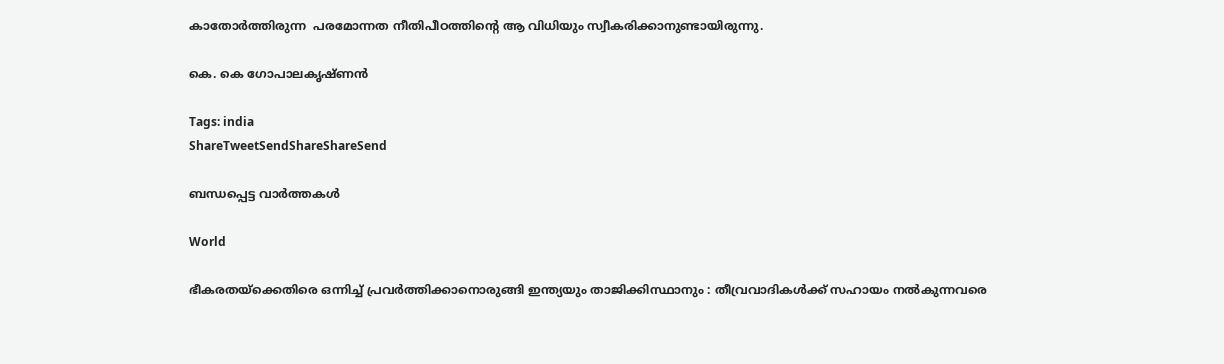കാതോര്‍ത്തിരുന്ന  പരമോന്നത നീതിപീഠത്തിന്റെ ആ വിധിയും സ്വീകരിക്കാനുണ്ടായിരുന്നു.

കെ. കെ ഗോപാലകൃഷ്ണന്‍

Tags: india
ShareTweetSendShareShareSend

ബന്ധപ്പെട്ട വാര്‍ത്തകള്‍

World

ഭീകരതയ്‌ക്കെതിരെ ഒന്നിച്ച് പ്രവർത്തിക്കാനൊരുങ്ങി ഇന്ത്യയും താജിക്കിസ്ഥാനും : തീവ്രവാദികൾക്ക് സഹായം നൽകുന്നവരെ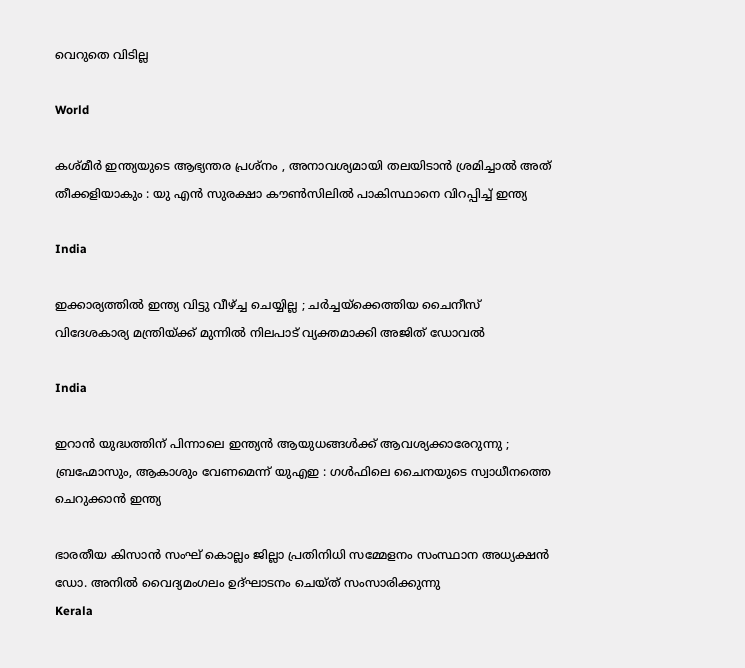വെറുതെ വിടില്ല

World

കശ്മീർ ഇന്ത്യയുടെ ആഭ്യന്തര പ്രശ്‌നം , അനാവശ്യമായി തലയിടാൻ ശ്രമിച്ചാൽ അത് തീക്കളിയാകും : യു എൻ സുരക്ഷാ കൗൺസിലിൽ പാകിസ്ഥാനെ വിറപ്പിച്ച് ഇന്ത്യ

India

ഇക്കാര്യത്തിൽ ഇന്ത്യ വിട്ടു വീഴ്‌ച്ച ചെയ്യില്ല ; ചർച്ചയ്‌ക്കെത്തിയ ചൈനീസ് വിദേശകാര്യ മന്ത്രിയ്‌ക്ക് മുന്നിൽ നിലപാട് വ്യക്തമാക്കി അജിത് ഡോവൽ

India

ഇറാൻ യുദ്ധത്തിന് പിന്നാലെ ഇന്ത്യൻ ആയുധങ്ങൾക്ക് ആവശ്യക്കാരേറുന്നു ; ബ്രഹ്മോസും, ആകാശും വേണമെന്ന് യുഎഇ : ഗൾഫിലെ ചൈനയുടെ സ്വാധീനത്തെ ചെറുക്കാൻ ഇന്ത്യ

ഭാരതീയ കിസാന്‍ സംഘ് കൊല്ലം ജില്ലാ പ്രതിനിധി സമ്മേളനം സംസ്ഥാന അധ്യക്ഷന്‍ ഡോ. അനില്‍ വൈദ്യമംഗലം ഉദ്ഘാടനം ചെയ്ത് സംസാരിക്കുന്നു
Kerala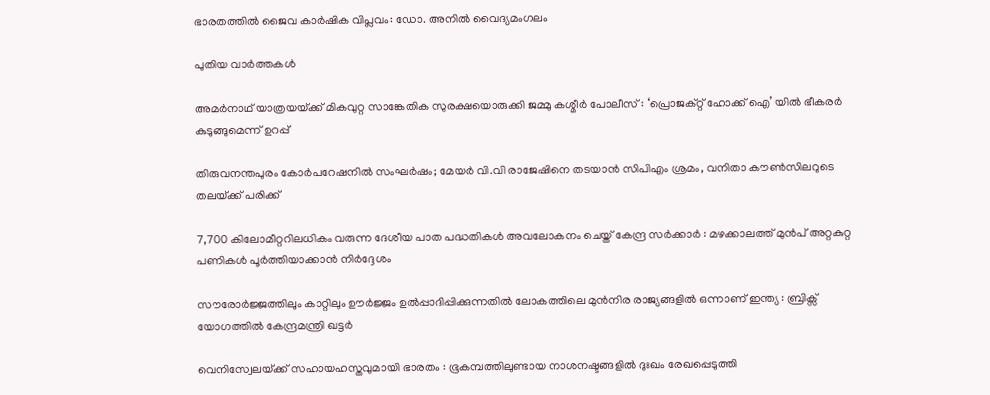ഭാരതത്തില്‍ ജൈവ കാര്‍ഷിക വിപ്ലവം: ഡോ. അനില്‍ വൈദ്യമംഗലം

പുതിയ വാര്‍ത്തകള്‍

അമർനാഥ് യാത്രയയ്‌ക്ക് മികവുറ്റ സാങ്കേതിക സുരക്ഷയൊരുക്കി ജമ്മു കശ്മീർ പോലീസ് : ‘പ്രൊജക്റ്റ് ഹോക്ക് ഐ’ യിൽ ഭീകരർ കുടുങ്ങുമെന്ന് ഉറപ്പ്

തിരുവനന്തപുരം കോർപറേഷനിൽ സംഘർഷം; മേയർ വി.വി രാജേഷിനെ തടയാൻ സിപിഎം ശ്രമം, വനിതാ കൗൺസിലറുടെ തലയ്‌ക്ക് പരിക്ക്

7,700 കിലോമീറ്ററിലധികം വരുന്ന ദേശീയ പാത പദ്ധതികൾ അവലോകനം ചെയ്ത് കേന്ദ്ര സർക്കാർ : മഴക്കാലത്ത് മുൻപ് അറ്റകുറ്റ പണികൾ പൂർത്തിയാക്കാൻ നിർദ്ദേശം

സൗരോർജ്ജത്തിലും കാറ്റിലും ഊർജ്ജം ഉൽപ്പാദിപ്പിക്കുന്നതിൽ ലോകത്തിലെ മുൻനിര രാജ്യങ്ങളിൽ ഒന്നാണ് ഇന്ത്യ : ബ്രിക്സ് യോഗത്തിൽ കേന്ദ്രമന്ത്രി ഖട്ടർ

വെനിസ്വേലയ്‌ക്ക് സഹായഹസ്തവുമായി ഭാരതം : ഭൂകമ്പത്തിലുണ്ടായ നാശനഷ്ടങ്ങളിൽ ദുഃഖം രേഖപ്പെടുത്തി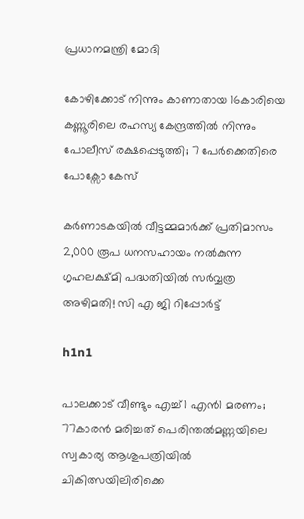പ്രധാനമന്ത്രി മോദി

കോഴിക്കോട് നിന്നും കാണാതായ 16കാരിയെ കണ്ണൂരിലെ രഹസ്യ കേന്ദ്രത്തിൽ നിന്നും പോലീസ് രക്ഷപ്പെടുത്തി; 7 പേർക്കെതിരെ പോക്സോ കേസ്

കർണാടകയിൽ വീട്ടമ്മമാർക്ക് പ്രതിമാസം 2,000 രൂപ ധനസഹായം നൽകുന്ന ഗൃഹലക്ഷ്മി പദ്ധതിയിൽ സർവ്വത്ര അഴിമതി! സി എ ജി റിപ്പോർട്ട്

h1n1

പാലക്കാട് വീണ്ടും എച്ച്1 എൻ1 മരണം; 77കാരൻ മരിച്ചത് പെരിന്തൽമണ്ണയിലെ സ്വകാര്യ ആശുപത്രിയിൽ ചികിത്സയിലിരിക്കെ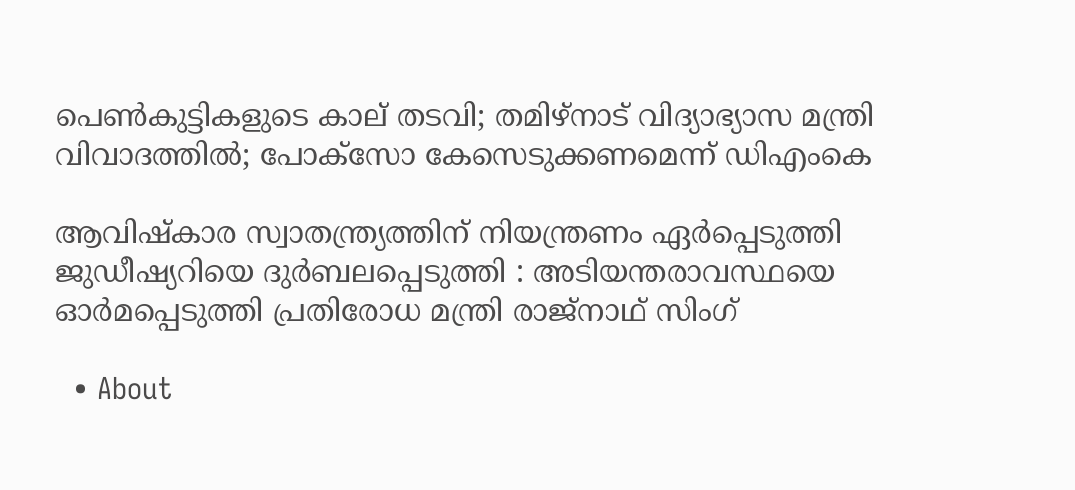പെണ്‍കുട്ടികളുടെ കാല് തടവി; തമിഴ്‌നാട് വിദ്യാഭ്യാസ മന്ത്രി വിവാദത്തില്‍; പോക്‌സോ കേസെടുക്കണമെന്ന് ഡിഎംകെ

ആവിഷ്‌കാര സ്വാതന്ത്ര്യത്തിന് നിയന്ത്രണം ഏർപ്പെടുത്തി ജുഡീഷ്യറിയെ ദുർബലപ്പെടുത്തി : അടിയന്തരാവസ്ഥയെ ഓർമപ്പെടുത്തി പ്രതിരോധ മന്ത്രി രാജ്‌നാഥ് സിംഗ്

  • About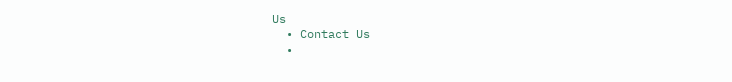Us
  • Contact Us
  •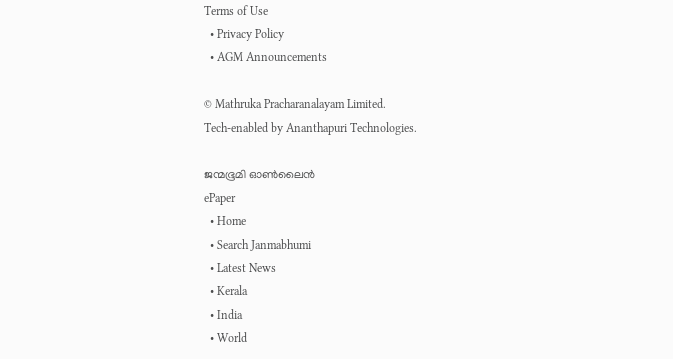Terms of Use
  • Privacy Policy
  • AGM Announcements

© Mathruka Pracharanalayam Limited.
Tech-enabled by Ananthapuri Technologies.

ജന്മഭൂമി ഓണ്‍ലൈന്‍
ePaper
  • Home
  • Search Janmabhumi
  • Latest News
  • Kerala
  • India
  • World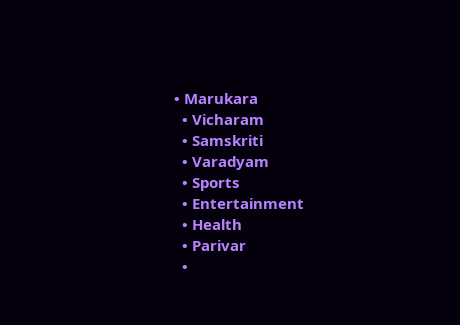• Marukara
  • Vicharam
  • Samskriti
  • Varadyam
  • Sports
  • Entertainment
  • Health
  • Parivar
  •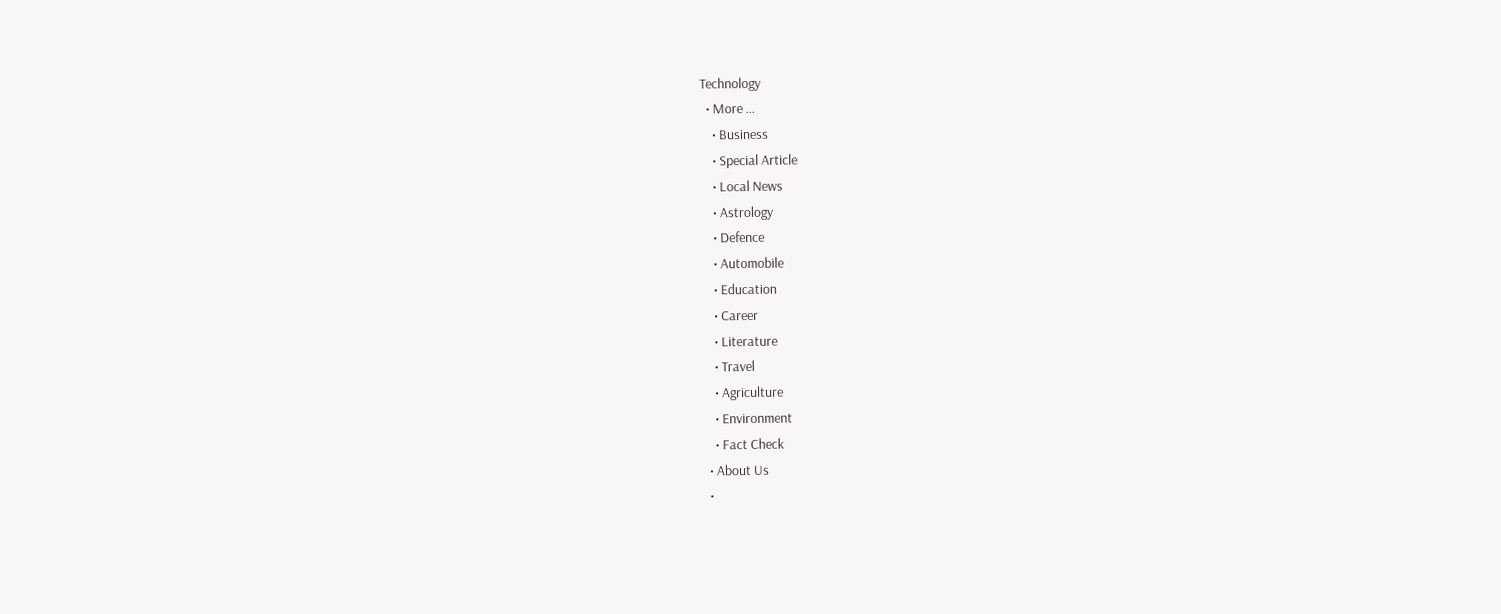Technology
  • More …
    • Business
    • Special Article
    • Local News
    • Astrology
    • Defence
    • Automobile
    • Education
    • Career
    • Literature
    • Travel
    • Agriculture
    • Environment
    • Fact Check
  • About Us
  •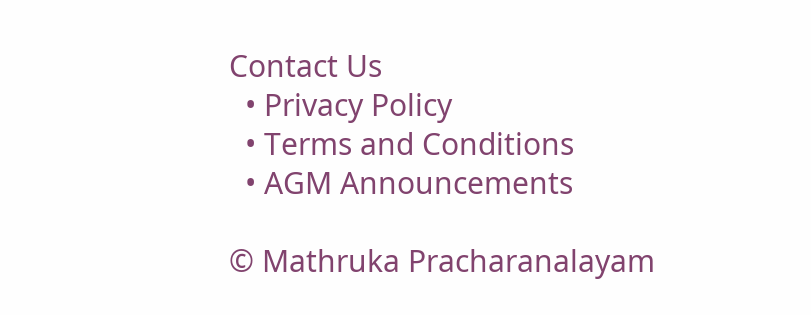Contact Us
  • Privacy Policy
  • Terms and Conditions
  • AGM Announcements

© Mathruka Pracharanalayam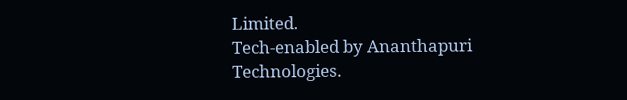Limited.
Tech-enabled by Ananthapuri Technologies.